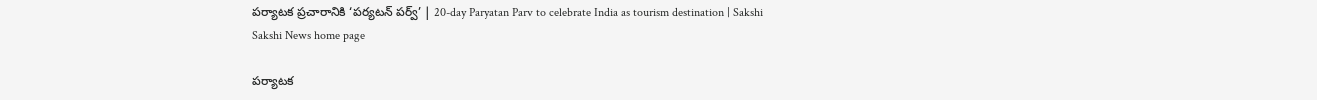పర్యాటక ప్రచారానికి ‘పర్యటన్‌ పర్వ్‌’ | 20-day Paryatan Parv to celebrate India as tourism destination | Sakshi
Sakshi News home page

పర్యాటక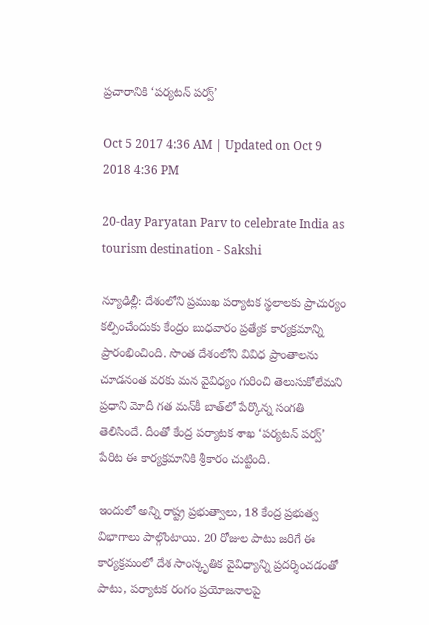ప్రచారానికి ‘పర్యటన్‌ పర్వ్‌’

Oct 5 2017 4:36 AM | Updated on Oct 9 2018 4:36 PM

20-day Paryatan Parv to celebrate India as tourism destination - Sakshi

న్యూఢిల్లీ: దేశంలోని ప్రముఖ పర్యాటక స్థలాలకు ప్రాచుర్యం కల్పించేందుకు కేంద్రం బుధవారం ప్రత్యేక కార్యక్రమాన్ని ప్రారంభించింది. సొంత దేశంలోని వివిధ ప్రాంతాలను చూడనంత వరకు మన వైవిధ్యం గురించి తెలుసుకోలేమని ప్రధాని మోదీ గత మన్‌కీ బాత్‌లో పేర్కొన్న సంగతి తెలిసిందే. దీంతో కేంద్ర పర్యాటక శాఖ ‘పర్యటన్‌ పర్వ్‌’ పేరిట ఈ కార్యక్రమానికి శ్రీకారం చుట్టింది.

ఇందులో అన్ని రాష్ట్ర ప్రభుత్వాలు, 18 కేంద్ర ప్రభుత్వ విభాగాలు పాల్గొంటాయి. 20 రోజుల పాటు జరిగే ఈ కార్యక్రమంలో దేశ సాంస్కృతిక వైవిధ్యాన్ని ప్రదర్శించడంతో పాటు, పర్యాటక రంగం ప్రయోజనాలపై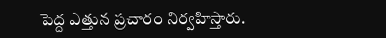పెద్ద ఎత్తున ప్రచారం నిర్వహిస్తారు.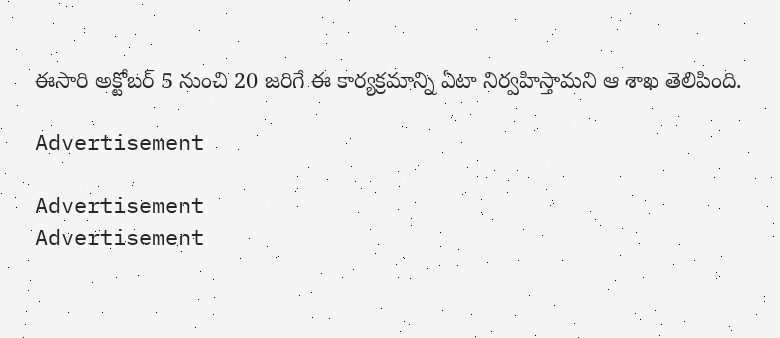ఈసారి అక్టోబర్‌ 5 నుంచి 20 జరిగే ఈ కార్యక్రమాన్ని ఏటా నిర్వహిస్తామని ఆ శాఖ తెలిపింది.

Advertisement

Advertisement
Advertisement